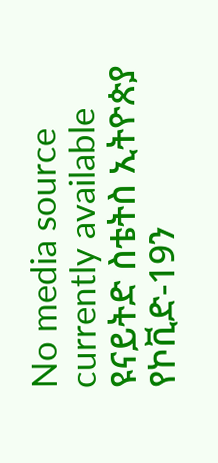No media source currently available
ዩናይትድ ስቴትስ ኢትዮጵያ የኮቪድ-19ን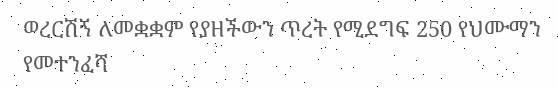ወረርሽኝ ለመቋቋም የያዘችውን ጥረት የሚደግፍ 250 የህሙማን የመተንፈሻ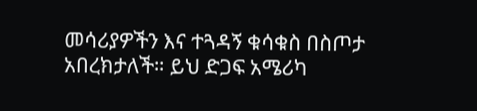መሳሪያዎችን እና ተጓዳኝ ቁሳቁስ በስጦታ አበረክታለች። ይህ ድጋፍ አሜሪካ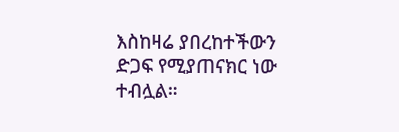እስከዛሬ ያበረከተችውን ድጋፍ የሚያጠናክር ነው ተብሏል።